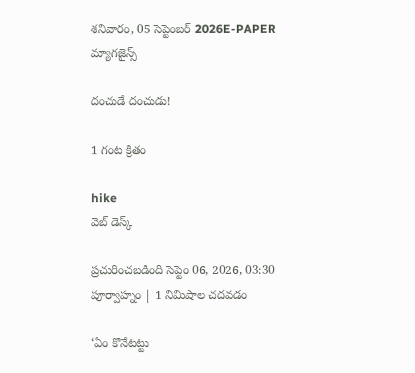శనివారం, 05 సెప్టెంబర్ 2026E-PAPER
మ్యాగజైన్స్

దంచుడే దంచుడు!

1 గంట క్రితం

hike
వెబ్ డెస్క్

ప్రచురించబడింది సెప్టెం 06, 2026, 03:30 పూర్వాహ్నం | 1 నిమిషాల చదవడం

‘ఏం కొనేటట్టు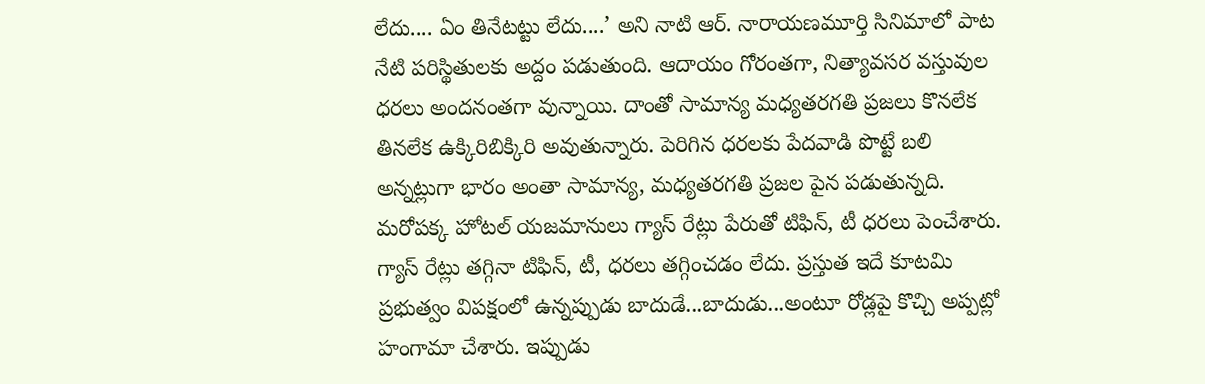లేదు.... ఏం తినేటట్టు లేదు....’ అని నాటి ఆర్. నారాయణమూర్తి సినిమాలో పాట నేటి పరిస్థితులకు అద్దం పడుతుంది. ఆదాయం గోరంతగా, నిత్యావసర వస్తువుల ధరలు అందనంతగా వున్నాయి. దాంతో సామాన్య మధ్యతరగతి ప్రజలు కొనలేక తినలేక ఉక్కిరిబిక్కిరి అవుతున్నారు. పెరిగిన ధరలకు పేదవాడి పొట్టే బలి అన్నట్లుగా భారం అంతా సామాన్య, మధ్యతరగతి ప్రజల పైన పడుతున్నది. మరోపక్క హోటల్ యజమానులు గ్యాస్ రేట్లు పేరుతో టిఫిన్, టీ ధరలు పెంచేశారు. గ్యాస్ రేట్లు తగ్గినా టిఫిన్, టీ, ధరలు తగ్గించడం లేదు. ప్రస్తుత ఇదే కూటమి ప్రభుత్వం విపక్షంలో ఉన్నప్పుడు బాదుడే...బాదుడు...అంటూ రోడ్లపై కొచ్చి అప్పట్లో హంగామా చేశారు. ఇప్పుడు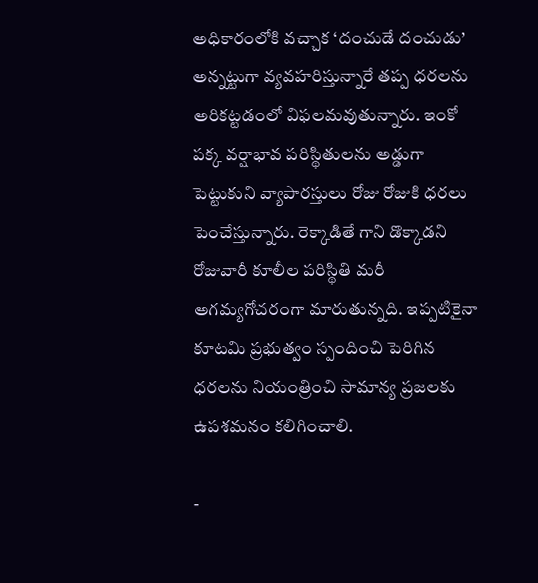అధికారంలోకి వచ్చాక ‘దంచుడే దంచుడు’ అన్నట్టుగా వ్యవహరిస్తున్నారే తప్ప ధరలను అరికట్టడంలో విఫలమవుతున్నారు. ఇంకో పక్క వర్షాభావ పరిస్థితులను అడ్డుగా పెట్టుకుని వ్యాపారస్తులు రోజు రోజుకి ధరలు పెంచేస్తున్నారు. రెక్కాడితే గాని డొక్కాడని రోజువారీ కూలీల పరిస్థితి మరీ అగమ్యగోచరంగా మారుతున్నది. ఇప్పటికైనా కూటమి ప్రభుత్వం స్పందించి పెరిగిన ధరలను నియంత్రించి సామాన్య ప్రజలకు ఉపశమనం కలిగిం‌చాలి.

-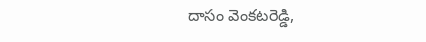దాసం వెంకటరెడ్డి,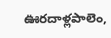ఊరదాళ్లపాలెం,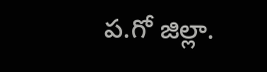ప.గో జిల్లా.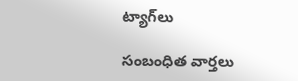ట్యాగ్‌లు

సంబంధిత వార్తలు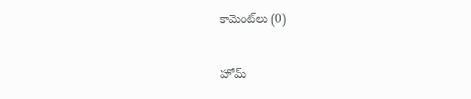కామెంట్‌లు (0)

హోమ్